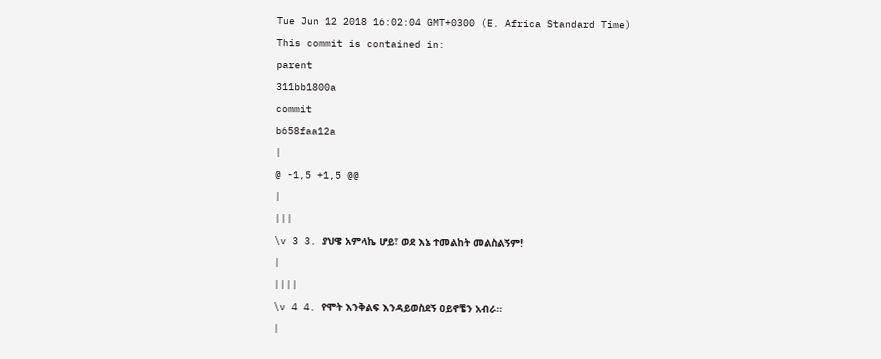Tue Jun 12 2018 16:02:04 GMT+0300 (E. Africa Standard Time)
This commit is contained in:
parent
311bb1800a
commit
b658faa12a
|
@ -1,5 +1,5 @@
|
|||
\v 3 3. ያህዌ አምላኬ ሆይ፣ ወደ እኔ ተመልከት መልስልኝም!
|
||||
\v 4 4. የሞት እንቅልፍ እንዳይወስደኝ ዐይኖቼን አብራ፡፡
|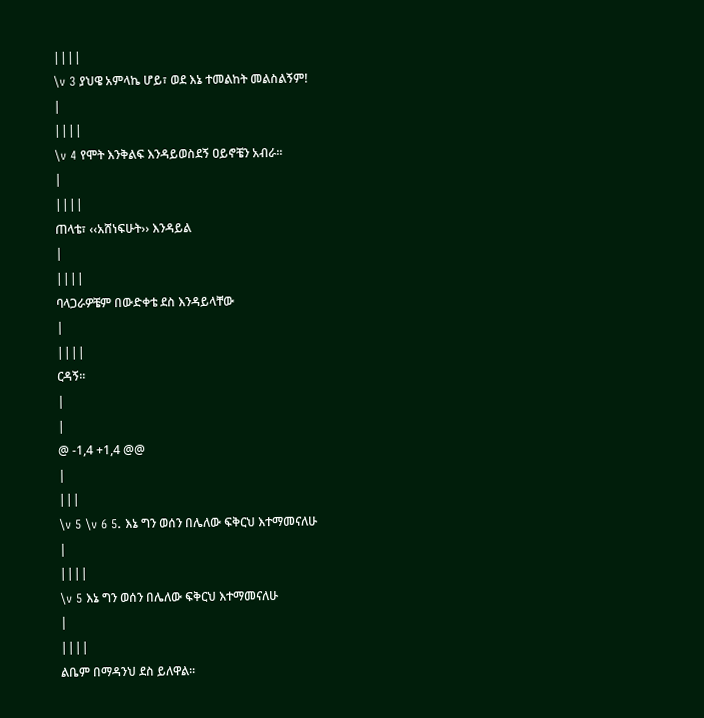||||
\v 3 ያህዌ አምላኬ ሆይ፣ ወደ እኔ ተመልከት መልስልኝም!
|
||||
\v 4 የሞት እንቅልፍ እንዳይወስደኝ ዐይኖቼን አብራ፡፡
|
||||
ጠላቴ፣ ‹‹አሸነፍሁት›› እንዳይል
|
||||
ባላጋራዎቼም በውድቀቴ ደስ እንዳይላቸው
|
||||
ርዳኝ፡፡
|
|
@ -1,4 +1,4 @@
|
|||
\v 5 \v 6 5. እኔ ግን ወሰን በሌለው ፍቅርህ እተማመናለሁ
|
||||
\v 5 እኔ ግን ወሰን በሌለው ፍቅርህ እተማመናለሁ
|
||||
ልቤም በማዳንህ ደስ ይለዋል፡፡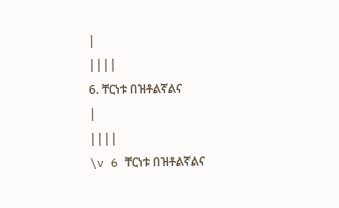|
||||
6. ቸርነቱ በዝቶልኛልና
|
||||
\v 6 ቸርነቱ በዝቶልኛልና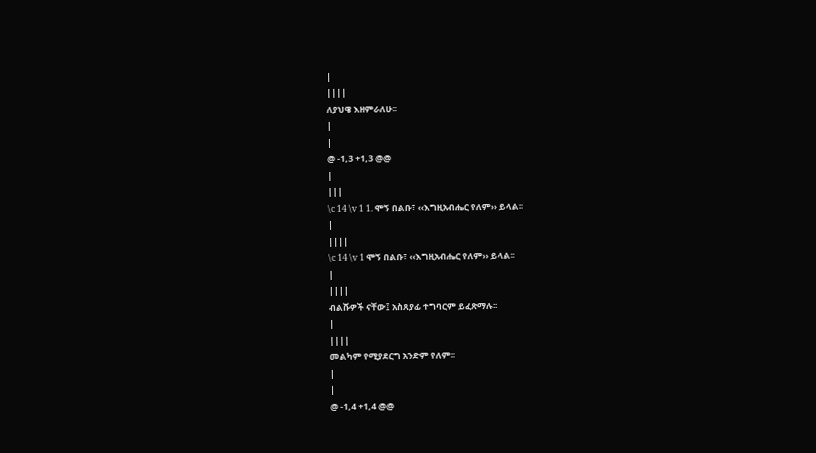|
||||
ለያህዌ እዘምራለሁ፡፡
|
|
@ -1,3 +1,3 @@
|
|||
\c 14 \v 1 1. ሞኝ በልቡ፣ ‹‹እግዚአብሔር የለም›› ይላል፡፡
|
||||
\c 14 \v 1 ሞኝ በልቡ፣ ‹‹እግዚአብሔር የለም›› ይላል፡፡
|
||||
ብልሹዎች ናቸው፤ አስጸያፊ ተግባርም ይፈጽማሉ፡፡
|
||||
መልካም የሚያደርግ አንድም የለም፡፡
|
|
@ -1,4 +1,4 @@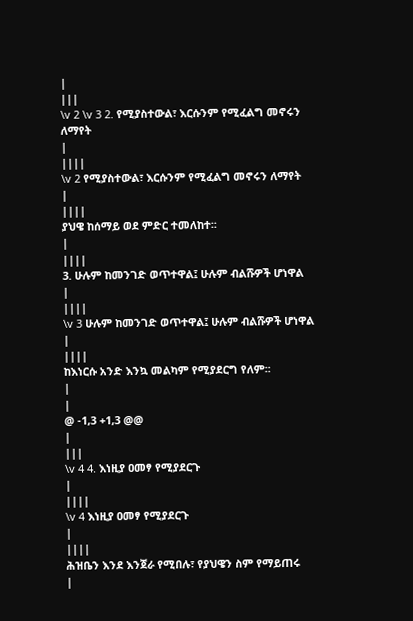|
|||
\v 2 \v 3 2. የሚያስተውል፣ እርሱንም የሚፈልግ መኖሩን ለማየት
|
||||
\v 2 የሚያስተውል፣ እርሱንም የሚፈልግ መኖሩን ለማየት
|
||||
ያህዌ ከሰማይ ወደ ምድር ተመለከተ፡፡
|
||||
3. ሁሉም ከመንገድ ወጥተዋል፤ ሁሉም ብልሹዎች ሆነዋል
|
||||
\v 3 ሁሉም ከመንገድ ወጥተዋል፤ ሁሉም ብልሹዎች ሆነዋል
|
||||
ከእነርሱ አንድ እንኳ መልካም የሚያደርግ የለም፡፡
|
|
@ -1,3 +1,3 @@
|
|||
\v 4 4. እነዚያ ዐመፃ የሚያደርጉ
|
||||
\v 4 እነዚያ ዐመፃ የሚያደርጉ
|
||||
ሕዝቤን እንደ እንጀራ የሚበሉ፣ የያህዌን ስም የማይጠሩ
|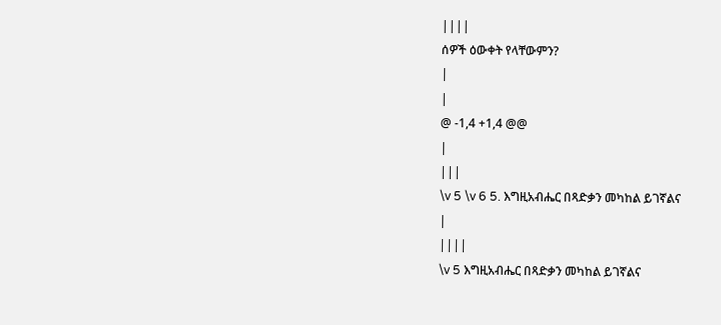||||
ሰዎች ዕውቀት የላቸውምን?
|
|
@ -1,4 +1,4 @@
|
|||
\v 5 \v 6 5. እግዚአብሔር በጻድቃን መካከል ይገኛልና
|
||||
\v 5 እግዚአብሔር በጻድቃን መካከል ይገኛልና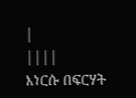|
||||
እነርሱ በፍርሃት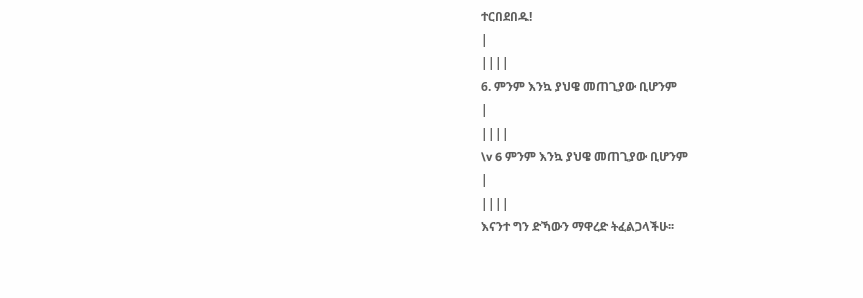ተርበደበዱ!
|
||||
6. ምንም እንኳ ያህዌ መጠጊያው ቢሆንም
|
||||
\v 6 ምንም እንኳ ያህዌ መጠጊያው ቢሆንም
|
||||
እናንተ ግን ድኻውን ማዋረድ ትፈልጋላችሁ፡፡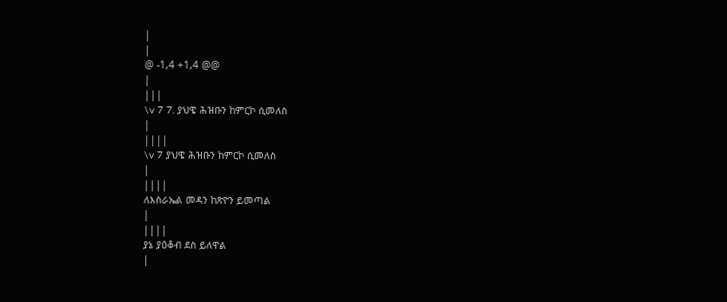|
|
@ -1,4 +1,4 @@
|
|||
\v 7 7. ያህዌ ሕዝቡን ከምርኮ ሲመለስ
|
||||
\v 7 ያህዌ ሕዝቡን ከምርኮ ሲመለስ
|
||||
ለእስራኤል መዳን ከጽዮን ይመጣል
|
||||
ያኔ ያዕቆብ ደስ ይለዋል
|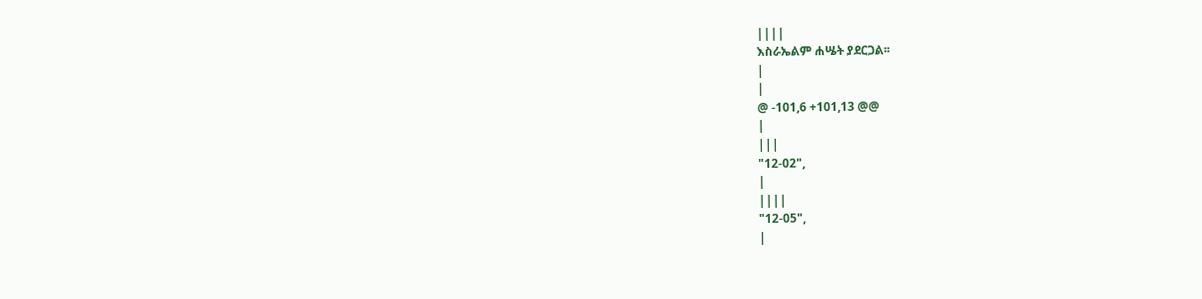||||
እስራኤልም ሐሤት ያደርጋል፡፡
|
|
@ -101,6 +101,13 @@
|
|||
"12-02",
|
||||
"12-05",
|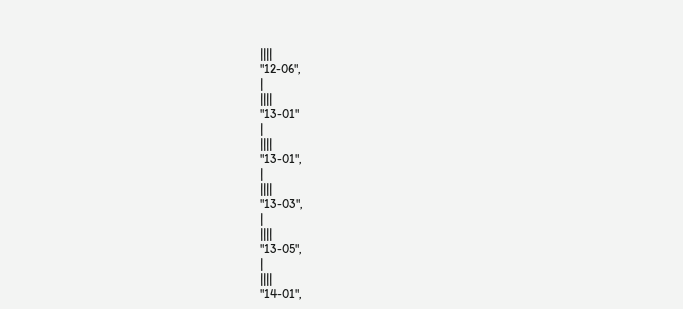||||
"12-06",
|
||||
"13-01"
|
||||
"13-01",
|
||||
"13-03",
|
||||
"13-05",
|
||||
"14-01",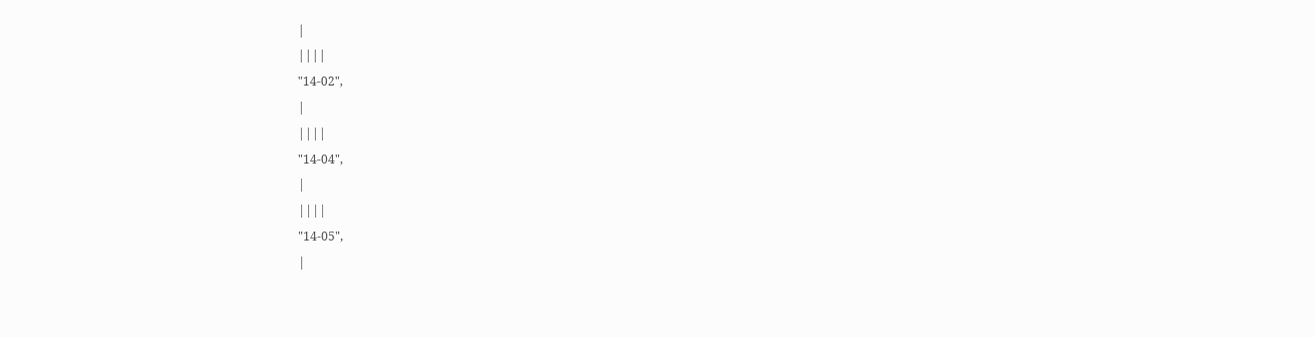|
||||
"14-02",
|
||||
"14-04",
|
||||
"14-05",
|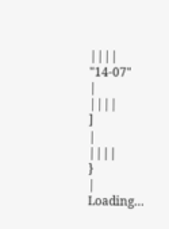||||
"14-07"
|
||||
]
|
||||
}
|
Loading…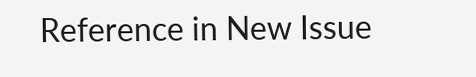Reference in New Issue